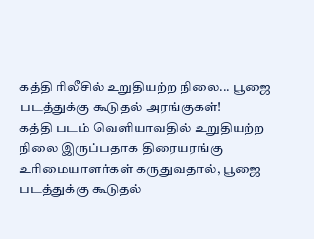கத்தி ரிலீசில் உறுதியற்ற நிலை... பூஜை படத்துக்கு கூடுதல் அரங்குகள்!
கத்தி படம் வெளியாவதில் உறுதியற்ற நிலை இருப்பதாக திரையரங்கு உரிமையாளர்கள் கருதுவதால், பூஜை படத்துக்கு கூடுதல்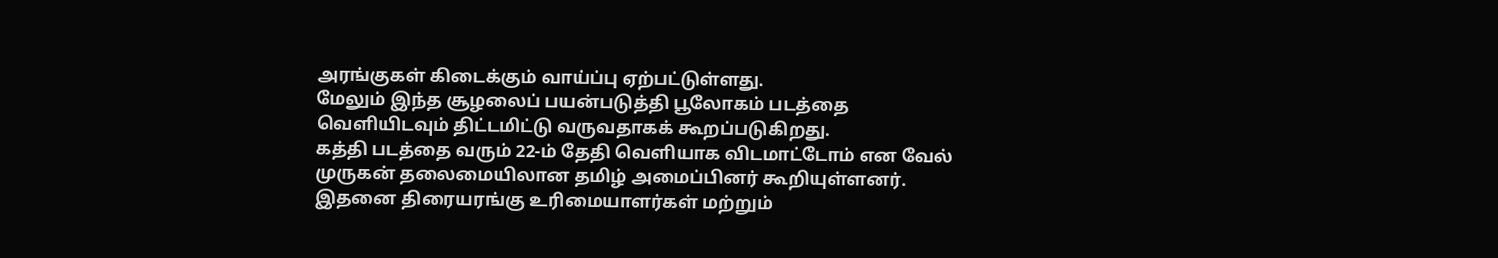அரங்குகள் கிடைக்கும் வாய்ப்பு ஏற்பட்டுள்ளது.
மேலும் இந்த சூழலைப் பயன்படுத்தி பூலோகம் படத்தை வெளியிடவும் திட்டமிட்டு வருவதாகக் கூறப்படுகிறது.
கத்தி படத்தை வரும் 22-ம் தேதி வெளியாக விடமாட்டோம் என வேல் முருகன் தலைமையிலான தமிழ் அமைப்பினர் கூறியுள்ளனர். இதனை திரையரங்கு உரிமையாளர்கள் மற்றும்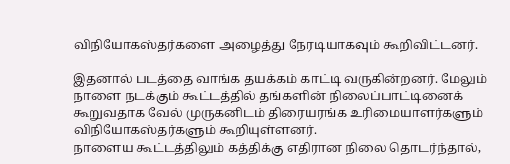விநியோகஸ்தர்களை அழைத்து நேரடியாகவும் கூறிவிட்டனர்.

இதனால் படத்தை வாங்க தயக்கம் காட்டி வருகின்றனர். மேலும் நாளை நடக்கும் கூட்டத்தில் தங்களின் நிலைப்பாட்டினைக் கூறுவதாக வேல் முருகனிடம் திரையரங்க உரிமையாளர்களும் விநியோகஸ்தர்களும் கூறியுள்ளனர்.
நாளைய கூட்டத்திலும் கத்திக்கு எதிரான நிலை தொடர்ந்தால்,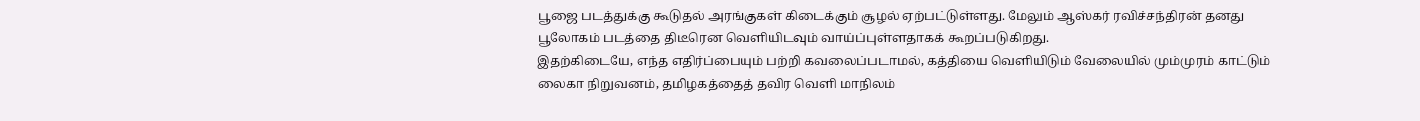பூஜை படத்துக்கு கூடுதல் அரங்குகள் கிடைக்கும் சூழல் ஏற்பட்டுள்ளது. மேலும் ஆஸ்கர் ரவிச்சந்திரன் தனது பூலோகம் படத்தை திடீரென வெளியிடவும் வாய்ப்புள்ளதாகக் கூறப்படுகிறது.
இதற்கிடையே, எந்த எதிர்ப்பையும் பற்றி கவலைப்படாமல், கத்தியை வெளியிடும் வேலையில் மும்முரம் காட்டும் லைகா நிறுவனம், தமிழகத்தைத் தவிர வெளி மாநிலம்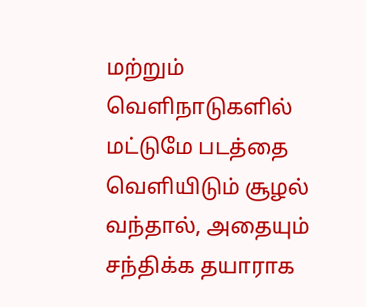மற்றும் வெளிநாடுகளில் மட்டுமே படத்தை வெளியிடும் சூழல் வந்தால், அதையும் சந்திக்க தயாராக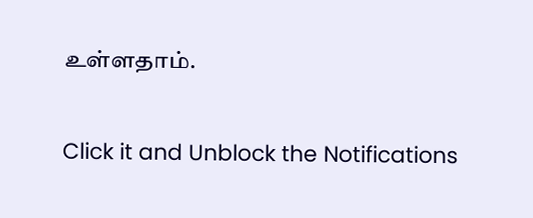உள்ளதாம்.


Click it and Unblock the Notifications